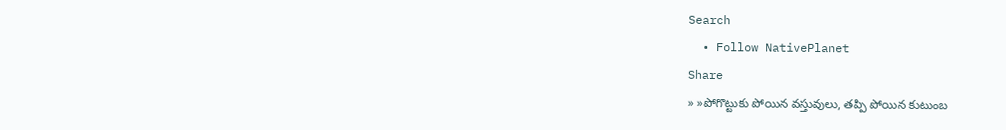Search
  • Follow NativePlanet
Share
» »పోగొట్టుకు పోయిన వస్తువులు, తప్పి పోయిన కుటుంబ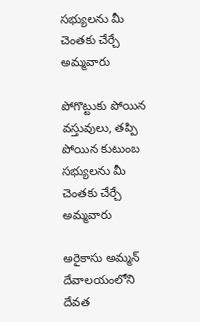సభ్యులను మీ చెంతకు చేర్చే అమ్మవారు

పోగొట్టుకు పోయిన వస్తువులు, తప్పి పోయిన కుటుంబ సభ్యులను మీ చెంతకు చేర్చే అమ్మవారు

అరైకాసు అమ్మన్ దేవాలయంలోని దేవత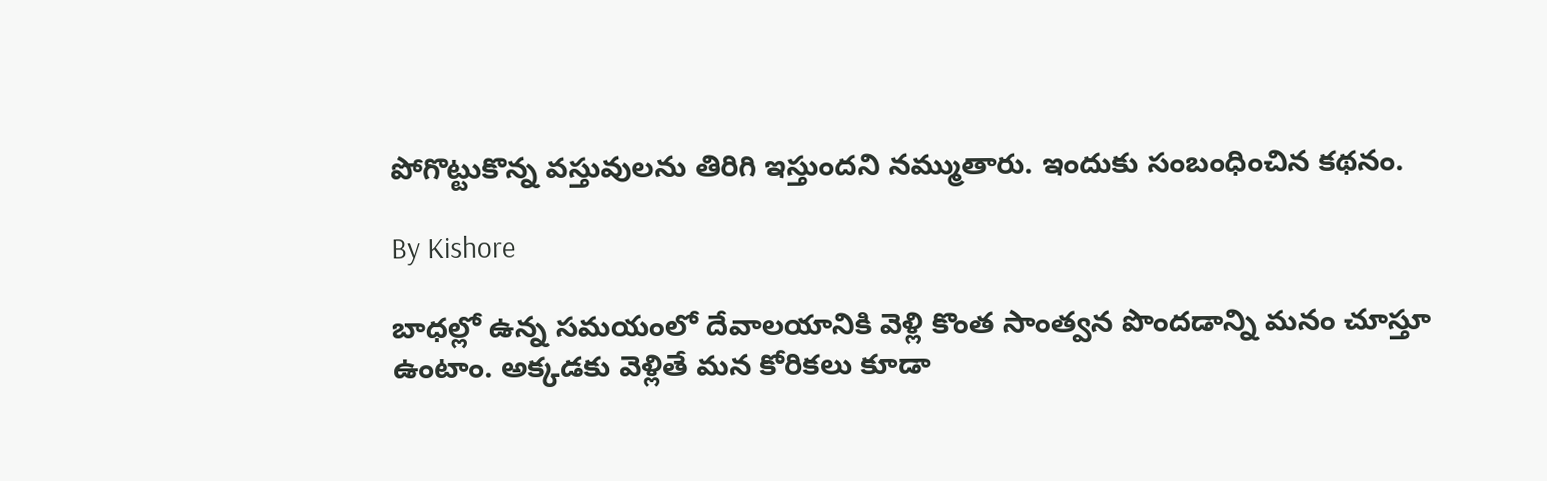పోగొట్టుకొన్న వస్తువులను తిరిగి ఇస్తుందని నమ్ముతారు. ఇందుకు సంబంధించిన కథనం.

By Kishore

బాధల్లో ఉన్న సమయంలో దేవాలయానికి వెళ్లి కొంత సాంత్వన పొందడాన్ని మనం చూస్తూ ఉంటాం. అక్కడకు వెళ్లితే మన కోరికలు కూడా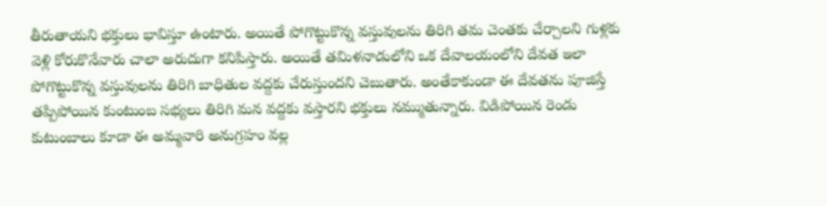తీరుతాయని భక్తులు భావిస్తూ ఉంటారు. అయితే పోగొట్టుకొన్న వస్తువులను తిరిగి తమ చెంతకు చేర్చాలని గుళ్లకు వెళ్లి కోరుకొనేవారు చాలా అరుదుగా కనిపిస్తారు. అయితే తమిళనాడులోని ఒక దేవాలయంలోని దేవత ఇలా పోగొట్టుకొన్న వస్తువులను తిరిగి బాధితుల వద్దకు చేరుస్తుందని చెబుతారు. అంతేకాకుండా ఈ దేవతను పూజిస్తే తప్పిపోయిన కుంటుంబ సభ్యలు తిరిగి మన వద్దకు వస్తారని భక్తులు నమ్ముతున్నారు. విడిపోయిన రెండు కుటుంబాలు కూడా ఈ అమ్మవారి అనుగ్రహం వల్ల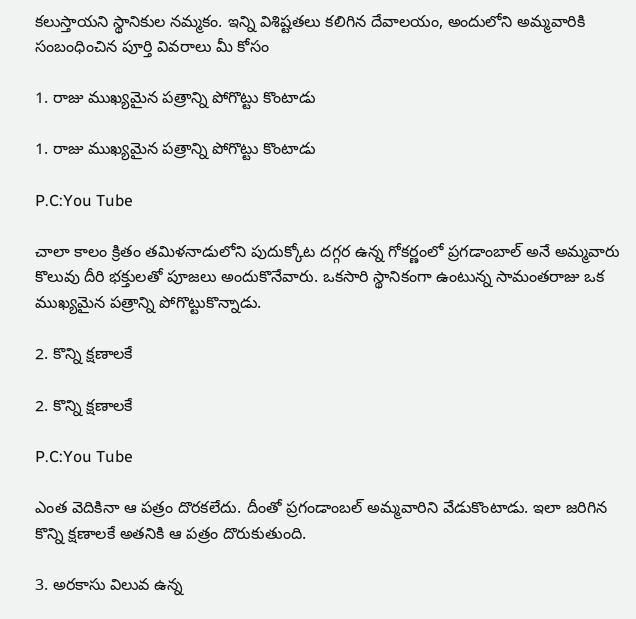కలుస్తాయని స్థానికుల నమ్మకం. ఇన్ని విశిష్టతలు కలిగిన దేవాలయం, అందులోని అమ్మవారికి సంబంధించిన పూర్తి వివరాలు మీ కోసం

1. రాజు ముఖ్యమైన పత్రాన్ని పోగొట్టు కొంటాడు

1. రాజు ముఖ్యమైన పత్రాన్ని పోగొట్టు కొంటాడు

P.C:You Tube

చాలా కాలం క్రితం తమిళనాడులోని పుదుక్కోట దగ్గర ఉన్న గోకర్ణంలో ప్రగడాంబాల్ అనే అమ్మవారు కొలువు దీరి భక్తులతో పూజలు అందుకొనేవారు. ఒకసారి స్థానికంగా ఉంటున్న సామంతరాజు ఒక ముఖ్యమైన పత్రాన్ని పోగొట్టుకొన్నాడు.

2. కొన్ని క్షణాలకే

2. కొన్ని క్షణాలకే

P.C:You Tube

ఎంత వెదికినా ఆ పత్రం దొరకలేదు. దీంతో ప్రగండాంబల్ అమ్మవారిని వేడుకొంటాడు. ఇలా జరిగిన కొన్ని క్షణాలకే అతనికి ఆ పత్రం దొరుకుతుంది.

3. అరకాసు విలువ ఉన్న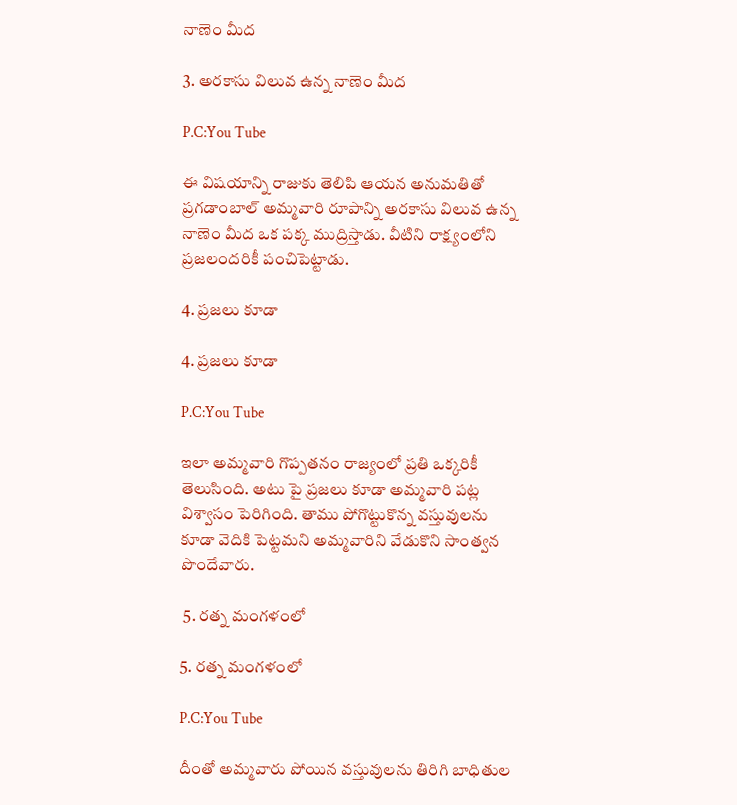నాణెం మీద

3. అరకాసు విలువ ఉన్న నాణెం మీద

P.C:You Tube

ఈ విషయాన్ని రాజుకు తెలిపి ఆయన అనుమతితో ప్రగడాంబాల్ అమ్మవారి రూపాన్ని అరకాసు విలువ ఉన్న నాణెం మీద ఒక పక్క ముద్రిస్తాడు. వీటిని రాక్ష్యంలోని ప్రజలందరికీ పంచిపెట్టాడు.

4. ప్రజలు కూడా

4. ప్రజలు కూడా

P.C:You Tube

ఇలా అమ్మవారి గొప్పతనం రాజ్యంలో ప్రతి ఒక్కరికీ తెలుసింది. అటు పై ప్రజలు కూడా అమ్మవారి పట్ల విశ్వాసం పెరిగింది. తాము పోగొట్టుకొన్న వస్తువులను కూడా వెదికి పెట్టమని అమ్మవారిని వేడుకొని సాంత్వన పొందేవారు.

 5. రత్న మంగళంలో

5. రత్న మంగళంలో

P.C:You Tube

దీంతో అమ్మవారు పోయిన వస్తువులను తిరిగి బాధితుల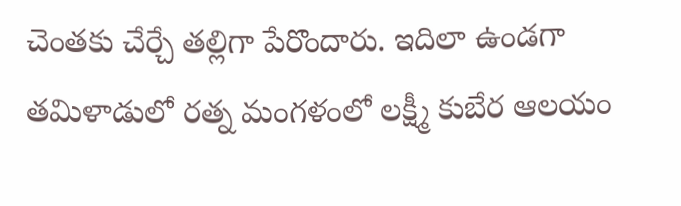చెంతకు చేర్చే తల్లిగా పేరొందారు. ఇదిలా ఉండగా తమిళాడులో రత్న మంగళంలో లక్ష్మీ కుబేర ఆలయం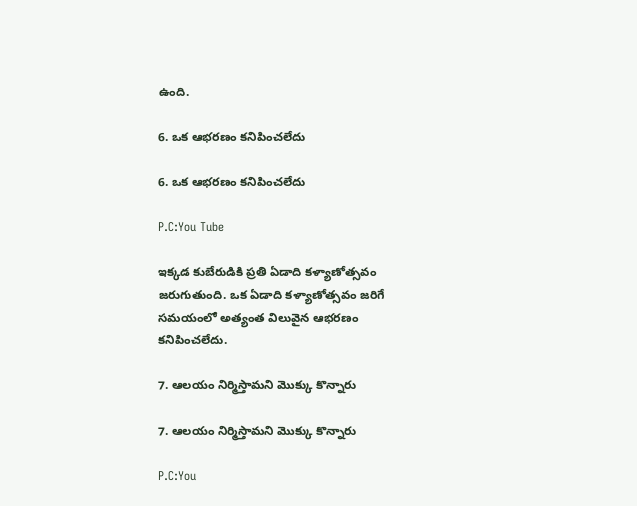ఉంది.

6. ఒక ఆభరణం కనిపించలేదు

6. ఒక ఆభరణం కనిపించలేదు

P.C:You Tube

ఇక్కడ కుబేరుడికి ప్రతి ఏడాది కళ్యాణోత్సవం జరుగుతుంది. ఒక ఏడాది కళ్యాణోత్సవం జరిగే సమయంలో అత్యంత విలువైన ఆభరణం కనిపించలేదు.

7. ఆలయం నిర్మిస్తామని మొక్కు కొన్నారు

7. ఆలయం నిర్మిస్తామని మొక్కు కొన్నారు

P.C:You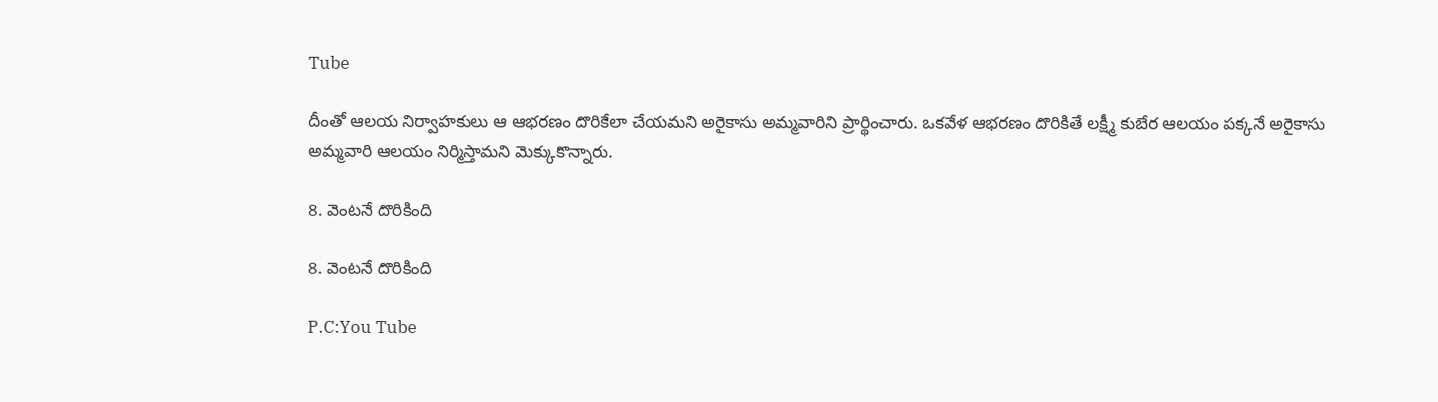Tube

దీంతో ఆలయ నిర్వాహకులు ఆ ఆభరణం దొరికేలా చేయమని అరైకాసు అమ్మవారిని ప్రార్థించారు. ఒకవేళ ఆభరణం దొరికితే లక్ష్మీ కుబేర ఆలయం పక్కనే అరైకాసు అమ్మవారి ఆలయం నిర్మిస్తామని మెక్కుకొన్నారు.

8. వెంటనే దొరికింది

8. వెంటనే దొరికింది

P.C:You Tube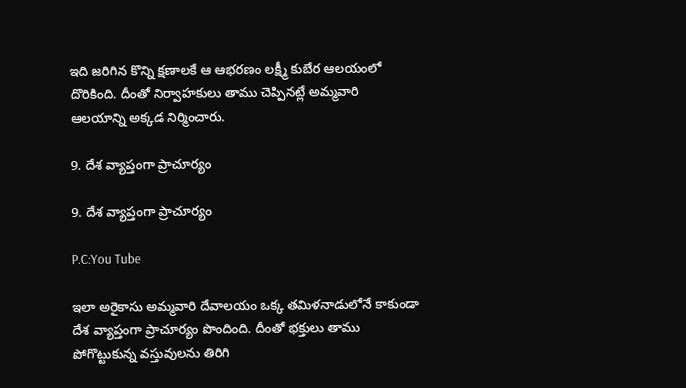ఇది జరిగిన కొన్ని క్షణాలకే ఆ ఆభరణం లక్ష్మీ కుబేర ఆలయంలో దొరికింది. దీంతో నిర్వాహకులు తాము చెప్పినట్లే అమ్మవారి ఆలయాన్ని అక్కడ నిర్మించారు.

9. దేశ వ్యాప్తంగా ప్రాచూర్యం

9. దేశ వ్యాప్తంగా ప్రాచూర్యం

P.C:You Tube

ఇలా అరైకాసు అమ్మవారి దేవాలయం ఒక్క తమిళనాడులోనే కాకుండా దేశ వ్యాప్తంగా ప్రాచూర్యం పొందింది. దీంతో భక్తులు తాము పోగొట్టుకున్న వస్తువులను తిరిగి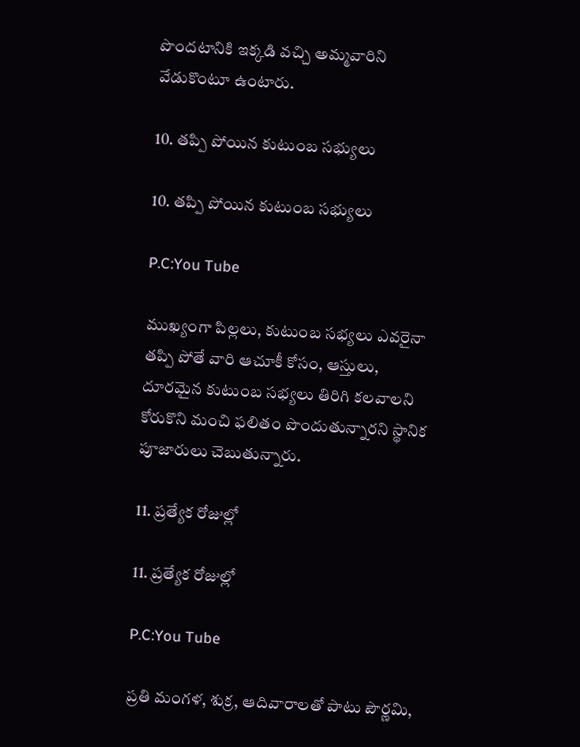పొందటానికి ఇక్కడి వచ్చి అమ్మవారిని వేడుకొంటూ ఉంటారు.

10. తప్పి పోయిన కుటుంబ సభ్యులు

10. తప్పి పోయిన కుటుంబ సభ్యులు

P.C:You Tube

ముఖ్యంగా పిల్లలు, కుటుంబ సభ్యలు ఎవరైనా తప్పి పోతే వారి ఆచూకీ కోసం, ఆస్తులు, దూరమైన కుటుంబ సభ్యలు తిరిగి కలవాలని కోరుకొని మంచి ఫలితం పొందుతున్నారని స్థానిక పూజారులు చెబుతున్నారు.

11. ప్రత్యేక రోజుల్లో

11. ప్రత్యేక రోజుల్లో

P.C:You Tube

ప్రతి మంగళ, శుక్ర, ఆదివారాలతో పాటు పౌర్ణమి,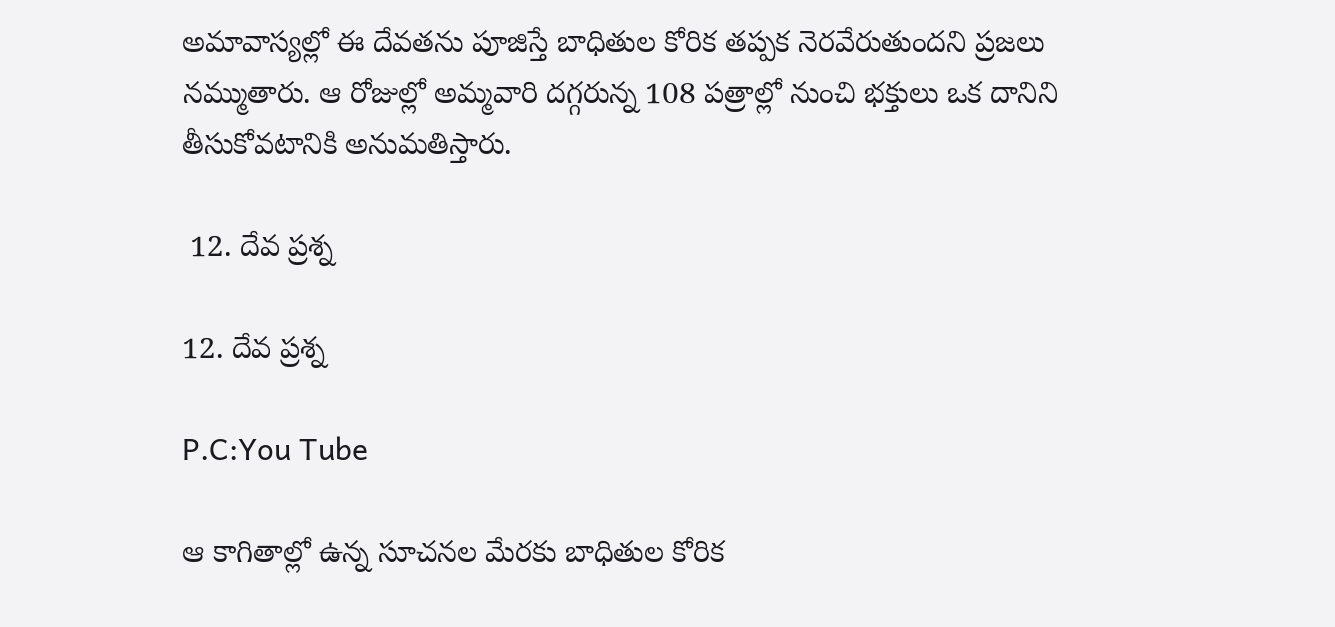అమావాస్యల్లో ఈ దేవతను పూజిస్తే బాధితుల కోరిక తప్పక నెరవేరుతుందని ప్రజలు నమ్ముతారు. ఆ రోజుల్లో అమ్మవారి దగ్గరున్న 108 పత్రాల్లో నుంచి భక్తులు ఒక దానిని తీసుకోవటానికి అనుమతిస్తారు.

 12. దేవ ప్రశ్న

12. దేవ ప్రశ్న

P.C:You Tube

ఆ కాగితాల్లో ఉన్న సూచనల మేరకు బాధితుల కోరిక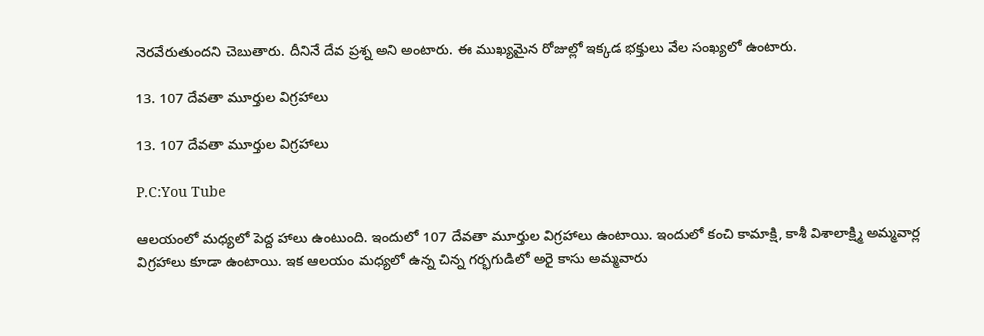నెరవేరుతుందని చెబుతారు. దీనినే దేవ ప్రశ్న అని అంటారు. ఈ ముఖ్యమైన రోజుల్లో ఇక్కడ భక్తులు వేల సంఖ్యలో ఉంటారు.

13. 107 దేవతా మూర్తుల విగ్రహాలు

13. 107 దేవతా మూర్తుల విగ్రహాలు

P.C:You Tube

ఆలయంలో మధ్యలో పెద్ద హాలు ఉంటుంది. ఇందులో 107 దేవతా మూర్తుల విగ్రహాలు ఉంటాయి. ఇందులో కంచి కామాక్షి, కాశీ విశాలాక్ష్మి అమ్మవార్ల విగ్రహాలు కూడా ఉంటాయి. ఇక ఆలయం మధ్యలో ఉన్న చిన్న గర్భగుడిలో అరై కాసు అమ్మవారు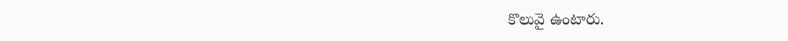కొలువై ఉంటారు.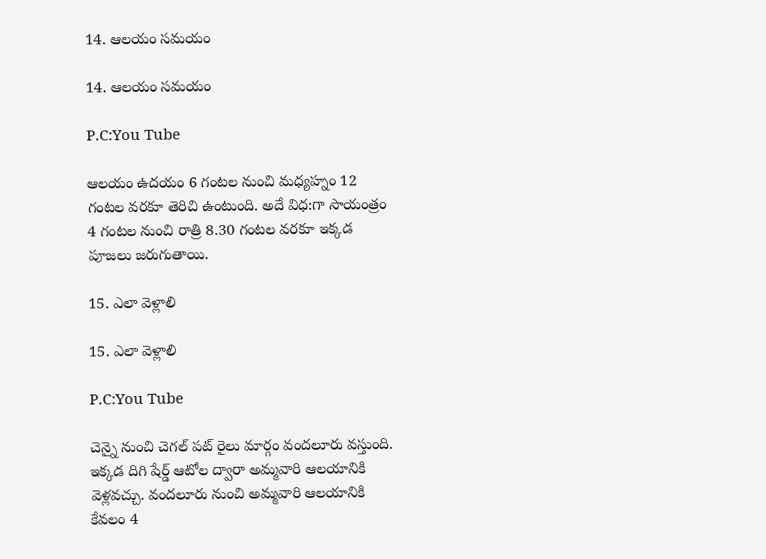14. ఆలయం సమయం

14. ఆలయం సమయం

P.C:You Tube

ఆలయం ఉదయం 6 గంటల నుంచి మధ్యహ్నం 12 గంటల వరకూ తెరిచి ఉంటుంది. అదే విధ:గా సాయంత్రం 4 గంటల నుంచి రాత్రి 8.30 గంటల వరకూ ఇక్కడ పూజలు జరుగుతాయి.

15. ఎలా వెళ్లాలి

15. ఎలా వెళ్లాలి

P.C:You Tube

చెన్నై నుంచి చెగల్ పట్ రైలు మార్గం వందలూరు వస్తుంది. ఇక్కడ దిగి షేర్డ్ ఆటోల ద్వారా అమ్మవారి ఆలయానికి వెళ్లవచ్చు. వందలూరు నుంచి అమ్మవారి ఆలయానికి కేవలం 4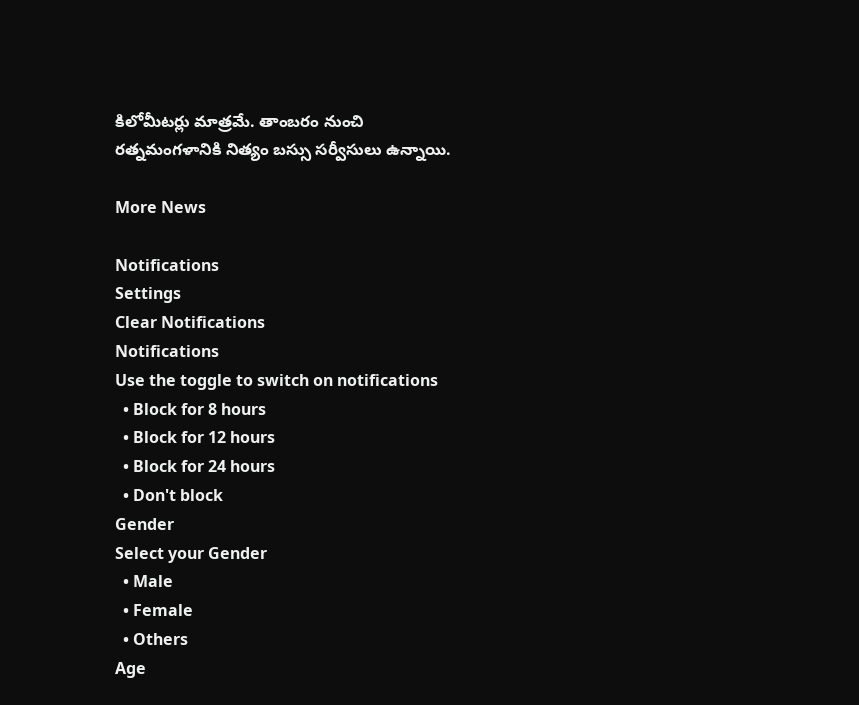కిలోమీటర్లు మాత్రమే. తాంబరం నుంచి రత్నమంగళానికి నిత్యం బస్సు సర్వీసులు ఉన్నాయి.

More News

Notifications
Settings
Clear Notifications
Notifications
Use the toggle to switch on notifications
  • Block for 8 hours
  • Block for 12 hours
  • Block for 24 hours
  • Don't block
Gender
Select your Gender
  • Male
  • Female
  • Others
Age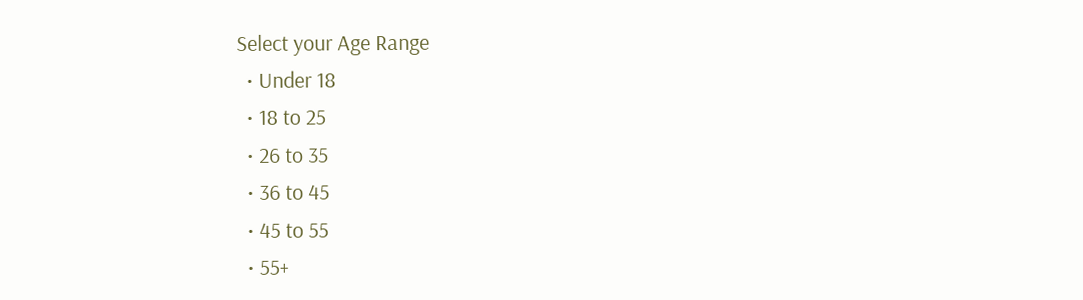Select your Age Range
  • Under 18
  • 18 to 25
  • 26 to 35
  • 36 to 45
  • 45 to 55
  • 55+